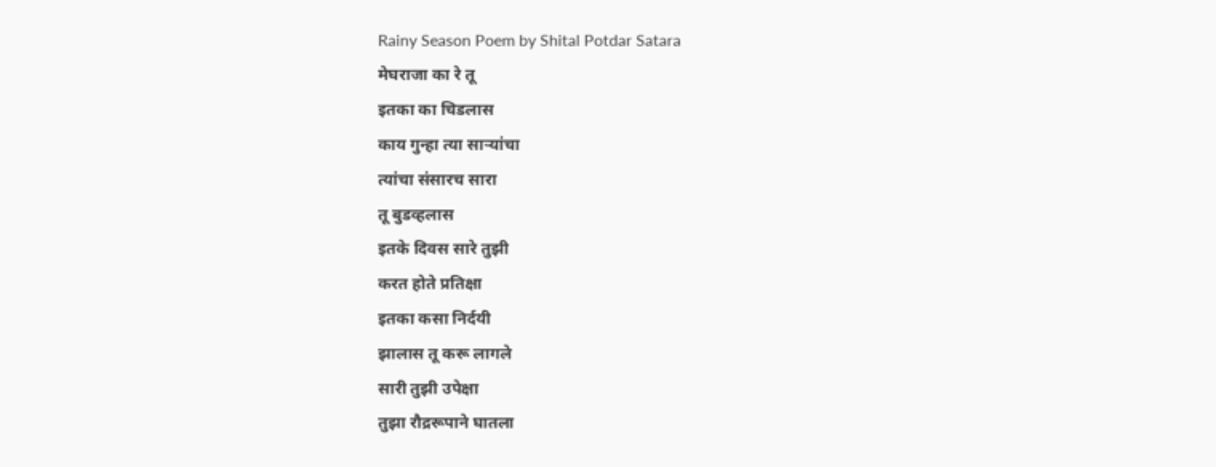Rainy Season Poem by Shital Potdar Satara
मेघराजा का रे तू
इतका का चिडलास
काय गुन्हा त्या साऱ्यांचा
त्यांचा संसारच सारा
तू बुडव्हलास
इतके दिवस सारे तुझी
करत होते प्रतिक्षा
इतका कसा निर्दयी
झालास तू करू लागले
सारी तुझी उपेक्षा
तुझा रौद्ररूपाने घातला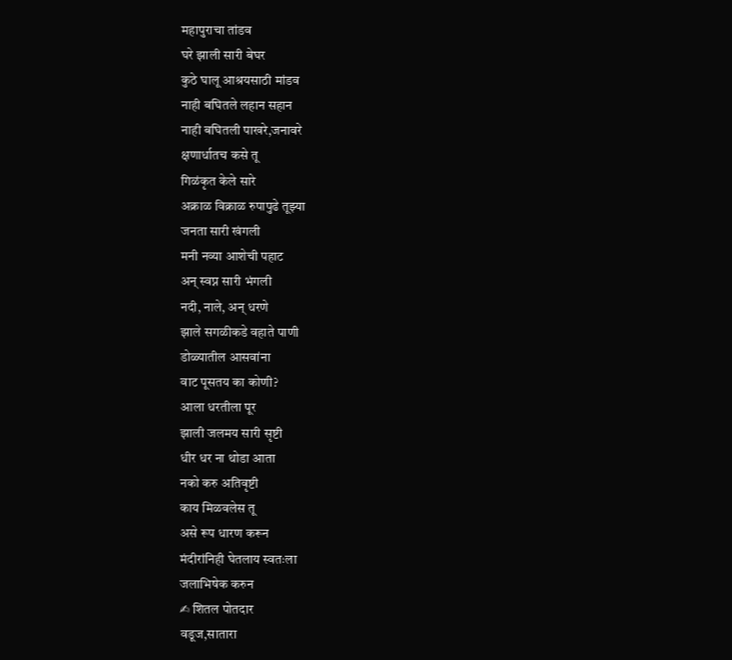महापुराचा तांडव
घरे झाली सारी बेघर
कुठे घालू आश्रयसाठी मांडव
नाही बघितले लहान सहान
नाही बघितली पाखरे,जनावरे
क्षणार्धातच कसे तू
गिळंकृत केले सारे
अक्राळ विक्राळ रुपापुढे तूझ्या
जनता सारी खंगली
मनी नव्या आशेची पहाट
अन् स्वप्न सारी भंगली
नदी, नाले, अन् धरणे
झाले सगळीकडे वहाते पाणी
डोळ्यातील आसवांना
वाट पूसतय का कोणी?
आला धरतीला पूर
झाली जलमय सारी सृष्टी
धीर धर ना थोडा आता
नको करु अतिवृष्टी
काय मिळवलेस तू
असे रूप धारण करून
मंदीरांनिही घेतलाय स्वतःला
जलाभिषेक करुन
✍ शितल पोतदार
वडूज,सातारा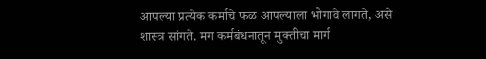आपल्या प्रत्येक कर्माचे फळ आपल्याला भोगावे लागते, असे शास्त्र सांगते. मग कर्मबंधनातून मुक्तीचा मार्ग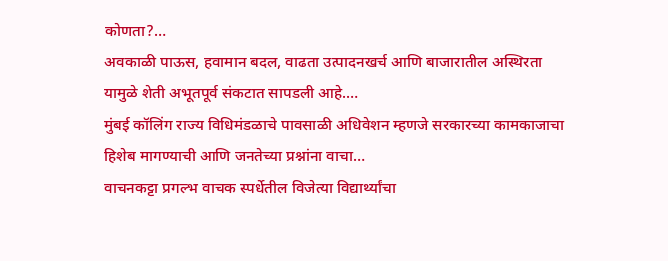कोणता?…
अवकाळी पाऊस, हवामान बदल, वाढता उत्पादनखर्च आणि बाजारातील अस्थिरता यामुळे शेती अभूतपूर्व संकटात सापडली आहे.…
मुंबई कॉलिंग राज्य विधिमंडळाचे पावसाळी अधिवेशन म्हणजे सरकारच्या कामकाजाचा हिशेब मागण्याची आणि जनतेच्या प्रश्नांना वाचा…
वाचनकट्टा प्रगल्भ वाचक स्पर्धेतील विजेत्या विद्यार्थ्यांचा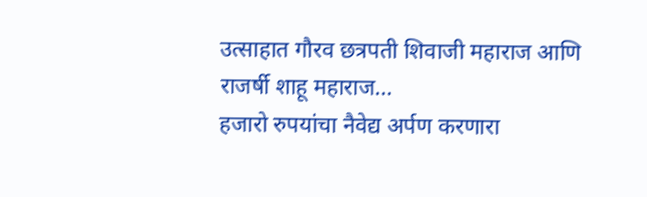उत्साहात गौरव छत्रपती शिवाजी महाराज आणि राजर्षी शाहू महाराज…
हजारो रुपयांचा नैवेद्य अर्पण करणारा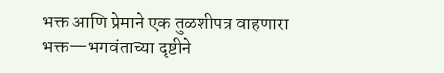भक्त आणि प्रेमाने एक तुळशीपत्र वाहणारा भक्त—भगवंताच्या दृष्टीने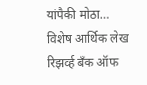यांपैकी मोठा…
विशेष आर्थिक लेख रिझर्व्ह बँक ऑफ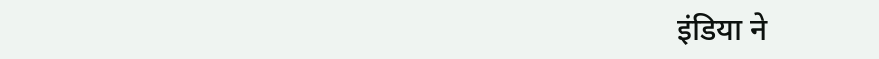इंडिया ने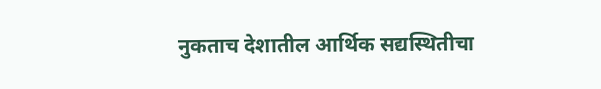नुकताच देशातील आर्थिक सद्यस्थितीचा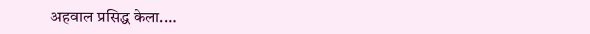अहवाल प्रसिद्ध केला.…